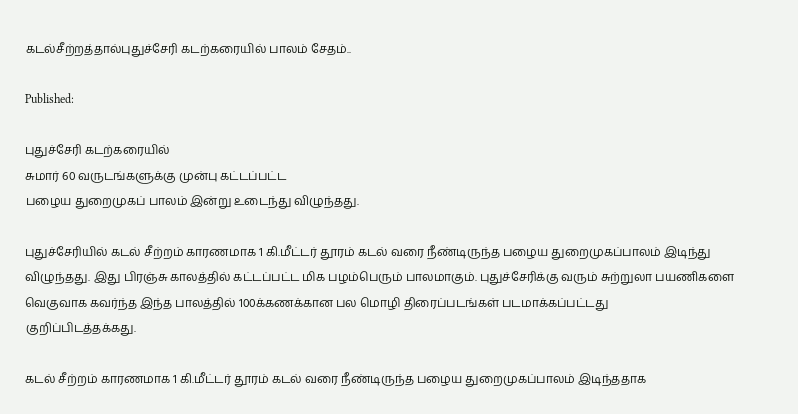கடல்சீற்றத்தால்புதுச்சேரி கடற்கரையில் பாலம் சேதம்..

Published:

புதுச்சேரி கடற்கரையில்
சுமார் 60 வருடங்களுக்கு முன்பு கட்டப்பட்ட
பழைய துறைமுகப் பாலம் இன்று உடைந்து விழுந்தது.

புதுச்சேரியில் கடல் சீற்றம் காரணமாக 1 கி.மீட்டர் தூரம் கடல் வரை நீண்டிருந்த பழைய துறைமுகப்பாலம் இடிந்து விழுந்தது. இது பிரஞ்சு காலத்தில் கட்டப்பட்ட மிக பழம்பெரும் பாலமாகும். புதுச்சேரிக்கு வரும் சுற்றுலா பயணிகளை வெகுவாக கவர்ந்த இந்த பாலத்தில் 100க்கணக்கான பல மொழி திரைப்படங்கள் படமாக்கப்பட்டது
குறிப்பிடத்தக்கது.

கடல் சீற்றம் காரணமாக 1 கி.மீட்டர் தூரம் கடல் வரை நீண்டிருந்த பழைய துறைமுகப்பாலம் இடிந்ததாக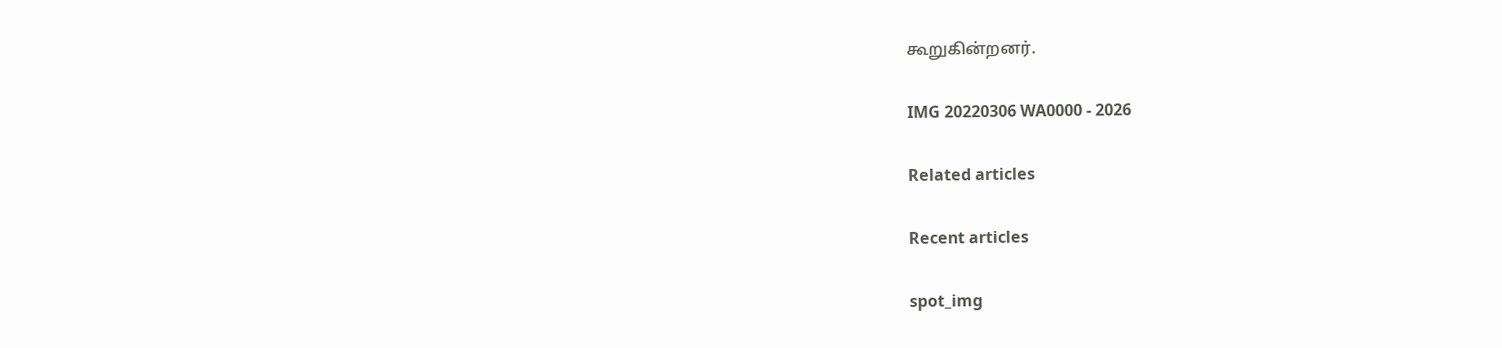கூறுகின்றனர்.

IMG 20220306 WA0000 - 2026

Related articles

Recent articles

spot_img